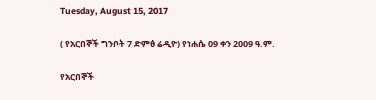Tuesday, August 15, 2017

( የአርበኞች ግንቦት 7 ድምፅ ሬዲዮ) የነሐሴ 09 ቀን 2009 ዓ.ም.

የአርበኞች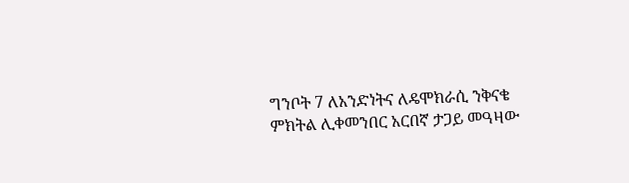ግንቦት 7 ለአንድነትና ለዴሞክራሲ ንቅናቄ ምክትል ሊቀመንበር አርበኛ ታጋይ መዓዛው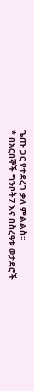ጌጡ ጋር የተደረገ ቃለ ምልልስ፡፡
* በአርበኞች ግንቦት7 እና በስረዓቱ ወታደሮች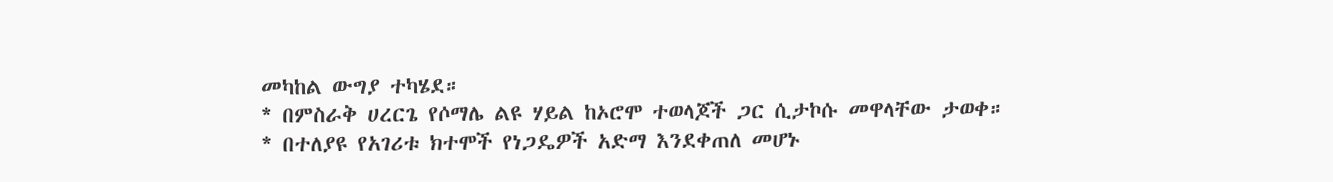መካከል ውግያ ተካሄደ።
* በምስራቅ ሀረርጌ የሶማሌ ልዩ ሃይል ከኦሮሞ ተወላጆች ጋር ሲታኮሱ መዋላቸው ታወቀ።
* በተለያዩ የአገሪቱ ክተሞች የነጋዴዎች አድማ እንደቀጠለ መሆኑ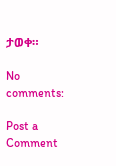ታወቀ።

No comments:

Post a Comment